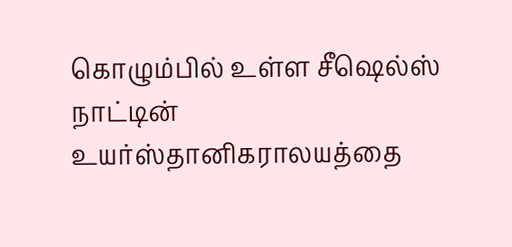கொழும்பில் உள்ள சீஷெல்ஸ் நாட்டின் உயர்ஸ்தானிகராலயத்தை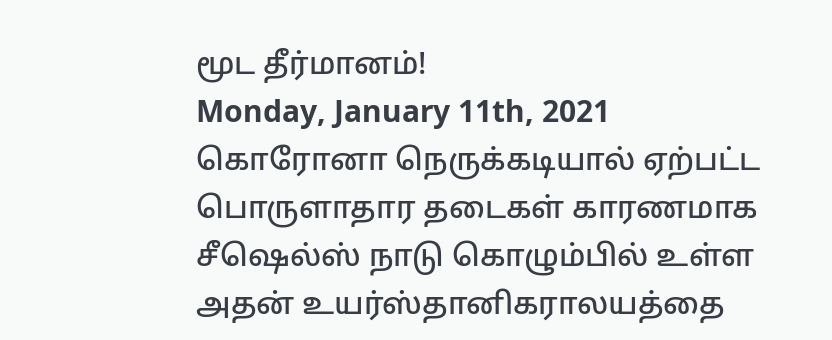மூட தீர்மானம்!
Monday, January 11th, 2021
கொரோனா நெருக்கடியால் ஏற்பட்ட
பொருளாதார தடைகள் காரணமாக சீஷெல்ஸ் நாடு கொழும்பில் உள்ள அதன் உயர்ஸ்தானிகராலயத்தை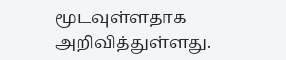மூடவுள்ளதாக அறிவித்துள்ளது.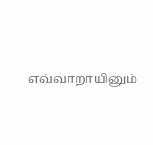எவ்வாறாயினும்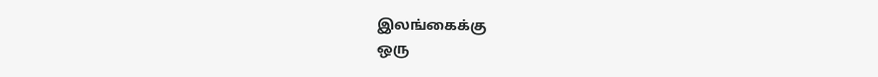இலங்கைக்கு
ஒரு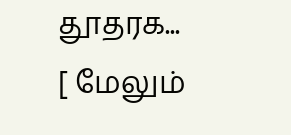தூதரக... [ மேலும்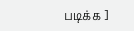படிக்க ]